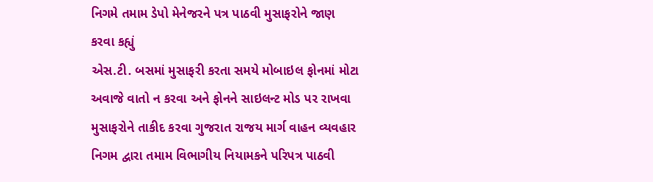નિગમે તમામ ડેપો મેનેજરને પત્ર પાઠવી મુસાફરોને જાણ કરવા કહ્યું
એસ.ટી. બસમાં મુસાફરી કરતા સમયે મોબાઇલ ફોનમાં મોટા અવાજે વાતો ન કરવા અને ફોનને સાઇલન્ટ મોડ પર રાખવા મુસાફરોને તાકીદ કરવા ગુજરાત રાજય માર્ગ વાહન વ્યવહાર નિગમ દ્વારા તમામ વિભાગીય નિયામકને પરિપત્ર પાઠવી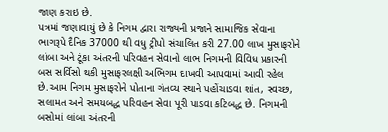જાણ કરાઇ છે.
પત્રમાં જણાવાયું છે કે નિગમ દ્વારા રાજ્યની પ્રજાને સામાજિક સેવાના ભાગરૂપે દૈનિક 37000 થી વધુ ટ્રીપો સંચાલિત કરી 27.00 લાખ મુસાફરોને લાંબા અને ટૂંકા અંતરની પરિવહન સેવાનો લાભ નિગમની વિવિધ પ્રકારની બસ સર્વિસો થકી મુસાફરલક્ષી અભિગમ દાખવી આપવામાં આવી રહેલ છે.આમ નિગમ મુસાફરોને પોતાના ગંતવ્ય સ્થાને પહોંચાડવા શાંત, સ્વચ્છ, સલામત અને સમયબદ્ધ પરિવહન સેવા પૂરી પાડવા કટિબદ્ધ છે. નિગમની બસોમાં લાંબા અંતરની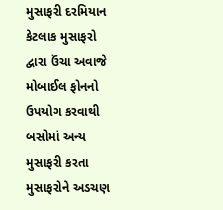મુસાફરી દરમિયાન કેટલાક મુસાફરો દ્વારા ઉંચા અવાજે મોબાઈલ ફોનનો ઉપયોગ કરવાથી બસોમાં અન્ય મુસાફરી કરતા મુસાફરોને અડચણ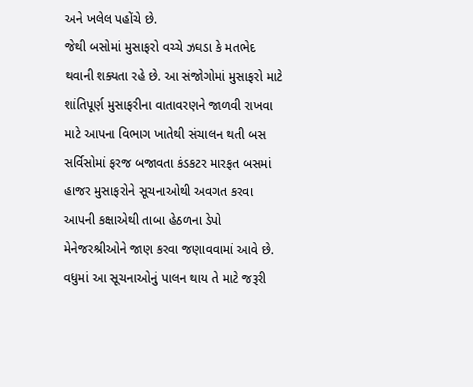અને ખલેલ પહોંચે છે.
જેથી બસોમાં મુસાફરો વચ્ચે ઝઘડા કે મતભેદ થવાની શક્યતા રહે છે. આ સંજોગોમાં મુસાફરો માટે શાંતિપૂર્ણ મુસાફરીના વાતાવરણને જાળવી રાખવા માટે આપના વિભાગ ખાતેથી સંચાલન થતી બસ સર્વિસોમાં ફરજ બજાવતા કંડકટર મારફત બસમાં હાજર મુસાફરોને સૂચનાઓથી અવગત કરવા આપની કક્ષાએથી તાબા હેઠળના ડેપો મેનેજરશ્રીઓને જાણ કરવા જણાવવામાં આવે છે. વધુમાં આ સૂચનાઓનું પાલન થાય તે માટે જરૂરી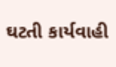ઘટતી કાર્યવાહી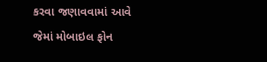કરવા જણાવવામાં આવે જેમાં મોબાઇલ ફોન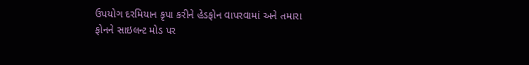ઉપયોગ દરમિયાન કૃપા કરીને હેડફોન વાપરવામાં અને તમારા ફોનને સાઇલન્ટ મોડ પર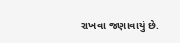રાખવા જણાવાયું છે.